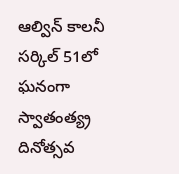ఆల్విన్ కాలనీ సర్కిల్ 51లో ఘనంగా స్వాతంత్య్ర దినోత్సవ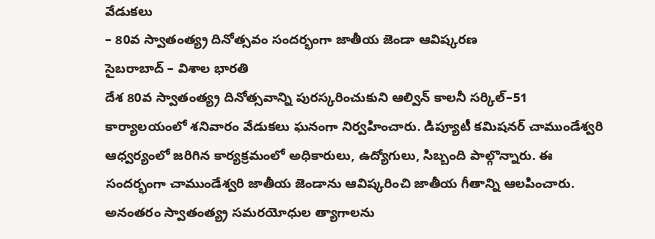వేడుకలు
– 80వ స్వాతంత్య్ర దినోత్సవం సందర్భంగా జాతీయ జెండా ఆవిష్కరణ
సైబరాబాద్ – విశాల భారతి
దేశ 80వ స్వాతంత్య్ర దినోత్సవాన్ని పురస్కరించుకుని ఆల్విన్ కాలనీ సర్కిల్–51 కార్యాలయంలో శనివారం వేడుకలు ఘనంగా నిర్వహించారు. డిప్యూటీ కమిషనర్ చాముండేశ్వరి ఆధ్వర్యంలో జరిగిన కార్యక్రమంలో అధికారులు, ఉద్యోగులు, సిబ్బంది పాల్గొన్నారు. ఈ సందర్భంగా చాముండేశ్వరి జాతీయ జెండాను ఆవిష్కరించి జాతీయ గీతాన్ని ఆలపించారు. అనంతరం స్వాతంత్య్ర సమరయోధుల త్యాగాలను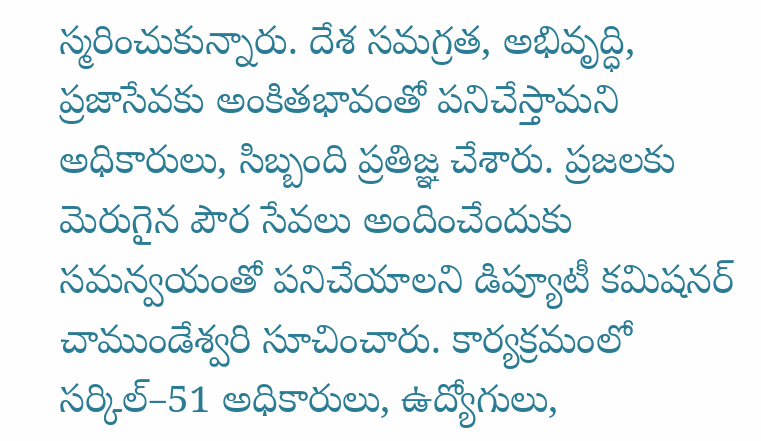స్మరించుకున్నారు. దేశ సమగ్రత, అభివృద్ధి, ప్రజాసేవకు అంకితభావంతో పనిచేస్తామని అధికారులు, సిబ్బంది ప్రతిజ్ఞ చేశారు. ప్రజలకు మెరుగైన పౌర సేవలు అందించేందుకు సమన్వయంతో పనిచేయాలని డిప్యూటీ కమిషనర్ చాముండేశ్వరి సూచించారు. కార్యక్రమంలో సర్కిల్–51 అధికారులు, ఉద్యోగులు,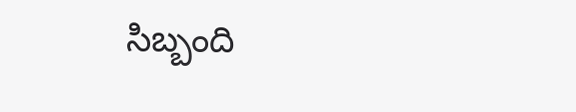సిబ్బంది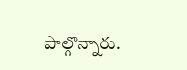పాల్గొన్నారు.